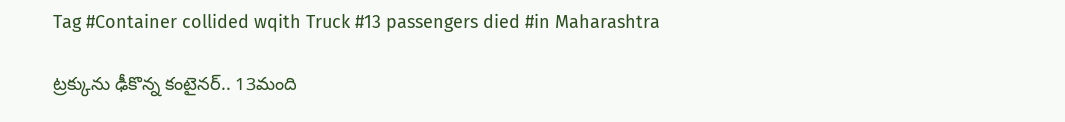Tag #Container collided wqith Truck #13 passengers died #in Maharashtra

ట్రక్కును ఢీకొన్న కంటైనర్.. 13మంది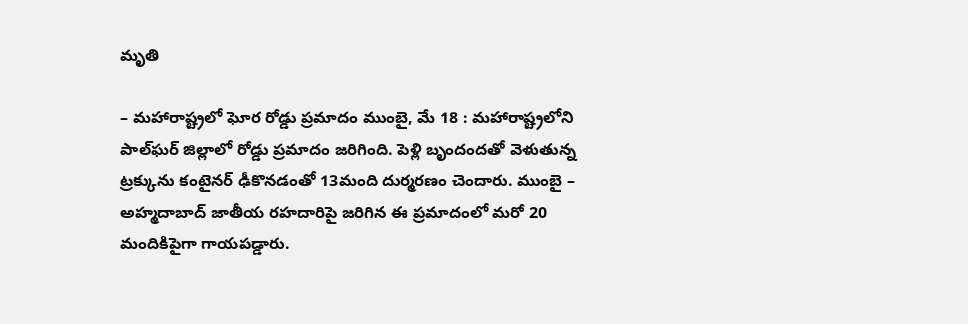మృతి

– మహారాష్ట్రలో ఘోర రోడ్డు ప్రమాదం ముంబై, మే 18 : మహారాష్ట్రలోని పాల్‌ఘర్ జిల్లాలో రోడ్డు ప్రమాదం జరిగింది. పెళ్లి బృందందతో వెళుతున్న ట్రక్కును కంటైనర్ ఢీకొనడంతో 13మంది దుర్మరణం చెందారు. ముంబై – అహ్మదాబాద్ జాతీయ రహదారిపై జరిగిన ఈ ప్రమాదంలో మరో 20 మందికిపైగా గాయపడ్డారు.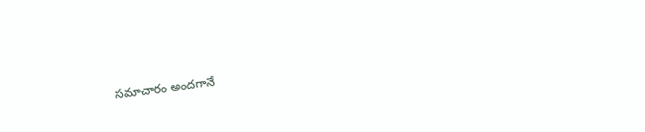సమాచారం అందగానే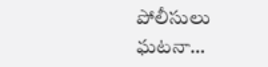పోలీసులు ఘటనా…